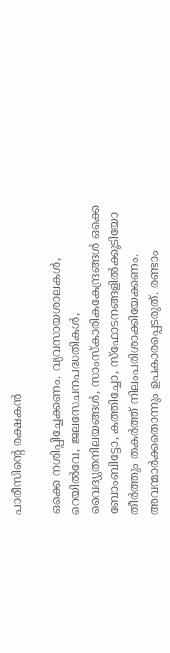പാരീസിന്റെ രക്ഷകൻ

ഒക്കെ നശിപ്പിച്ചേക്കണം. വ്യവസായശാലകള്‍, റെയില്‍വേ, ജലസേചനപദ്ധതികള്‍, വൈദ്യുതനിലയങ്ങള്‍, സാംസ്കാരികകേന്ദ്രങ്ങള്‍ ഒക്കെ ബോംബിട്ടോ, കത്തിച്ചോ, സ്ഫോടനങ്ങളില്‍ക്കൂടിയോ തീര്‍ത്തും തകര്‍ത്ത്‌ നിലംപരിശാക്കിയേക്കണം. അവന്മാര്‍ക്കതൊന്നും ഉപകാരപ്പെടരുത്‌. രണ്ടാം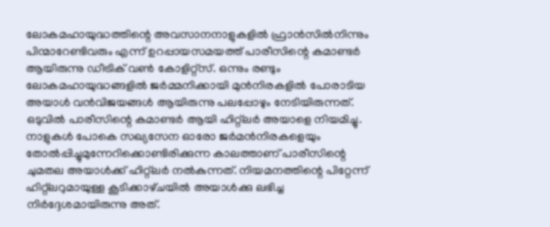ലോകമഹായുദ്ധത്തിന്റെ അവസാനനാളുകളില്‍ ഫ്രാന്‍സില്‍നിന്നും പിന്മാറേണ്ടിവരും എന്ന് ഉറപ്പായസമയത്ത്‌ പാരീസിന്റെ കമാണ്ടര്‍ ആയിരുന്നു ഡീട്രിക്‌ വണ്‍ കോളിറ്റ്‌സ്‌. ഒന്നും രണ്ടും ലോകമഹായുദ്ധങ്ങളില്‍ ജര്‍മ്മനിക്കായി മുന്‍നിരകളില്‍ പോരാടിയ അയാള്‍ വന്‍വിജയങ്ങള്‍ ആയിരുന്നു പലപ്പോഴും നേടിയിരുന്നത്‌. ഒടുവില്‍ പാരീസിന്റെ കമാണ്ടര്‍ ആയി ഹിറ്റ്‌ലര്‍ അയാളെ നിയമിച്ചു. നാളുകള്‍ പോകെ സഖ്യസേന ഓരോ ജര്‍മന്‍നിരകളെയും തോല്‍പ്പിച്ചുമുന്നേറിക്കൊണ്ടിരിക്കുന്ന കാലത്താണ്‌ പാരീസിന്റെ ചുമതല അയാള്‍ക്ക്‌ ഹിറ്റ്‌ലര്‍ നല്‍കുന്നത്‌. നിയമനത്തിന്റെ പിറ്റേന്ന് ഹിറ്റ്‌ലറുമായുള്ള കൂടിക്കാഴ്‌ചയില്‍ അയാള്‍ക്കു ലഭിച്ച നിര്‍ദ്ദേശമായിരുന്നു അത്‌.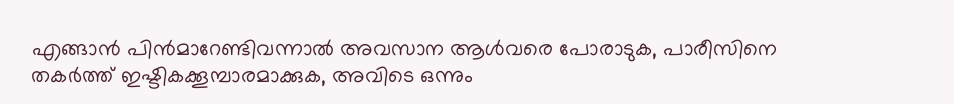എങ്ങാന്‍ പിന്‍മാറേണ്ടിവന്നാല്‍ അവസാന ആള്‍വരെ പോരാടുക, പാരീസിനെ തകര്‍ത്ത്‌ ഇഷ്ടികക്കൂമ്പാരമാക്കുക, അവിടെ ഒന്നും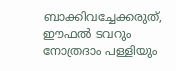ബാക്കിവച്ചേക്കരുത്‌, ഈഫല്‍ ടവറും നോത്രദാം പള്ളിയും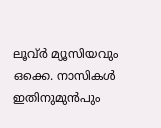ലൂവ്‌ര്‍ മ്യൂസിയവും ഒക്കെ. നാസികള്‍ ഇതിനുമുന്‍പും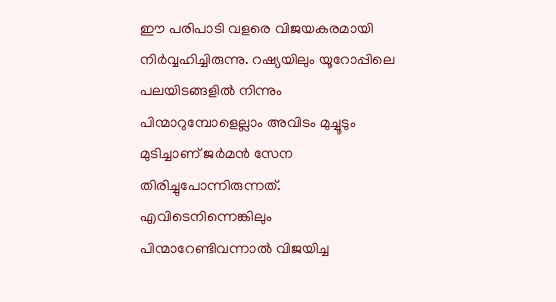ഈ പരിപാടി വളരെ വിജയകരമായി നിര്‍വ്വഹിച്ചിരുന്നു. റഷ്യയിലും യൂറോപ്പിലെ പലയിടങ്ങളില്‍ നിന്നും പിന്മാറുമ്പോളെല്ലാം അവിടം മുച്ചൂടും മുടിച്ചാണ്‌ ജര്‍മന്‍ സേന തിരിച്ചുപോന്നിരുന്നത്‌. എവിടെനിന്നെങ്കിലും പിന്മാറേണ്ടിവന്നാല്‍ വിജയിച്ച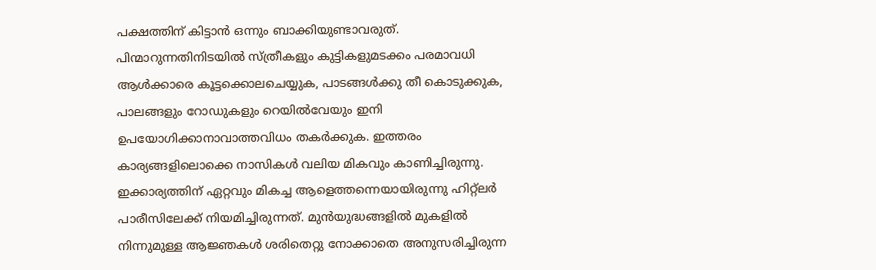പക്ഷത്തിന്‌ കിട്ടാന്‍ ഒന്നും ബാക്കിയുണ്ടാവരുത്‌. പിന്മാറുന്നതിനിടയില്‍ സ്ത്രീകളും കുട്ടികളുമടക്കം പരമാവധി ആള്‍ക്കാരെ കൂട്ടക്കൊലചെയ്യുക, പാടങ്ങള്‍ക്കു തീ കൊടുക്കുക, പാലങ്ങളും റോഡുകളും റെയില്‍വേയും ഇനി ഉപയോഗിക്കാനാവാത്തവിധം തകര്‍ക്കുക. ഇത്തരം കാര്യങ്ങളിലൊക്കെ നാസികള്‍ വലിയ മികവും കാണിച്ചിരുന്നു. ഇക്കാര്യത്തിന്‌ ഏറ്റവും മികച്ച ആളെത്തന്നെയായിരുന്നു ഹിറ്റ്‌ലര്‍ പാരീസിലേക്ക്‌ നിയമിച്ചിരുന്നത്‌. മുന്‍യുദ്ധങ്ങളില്‍ മുകളില്‍ നിന്നുമുള്ള ആജ്ഞകള്‍ ശരിതെറ്റു നോക്കാതെ അനുസരിച്ചിരുന്ന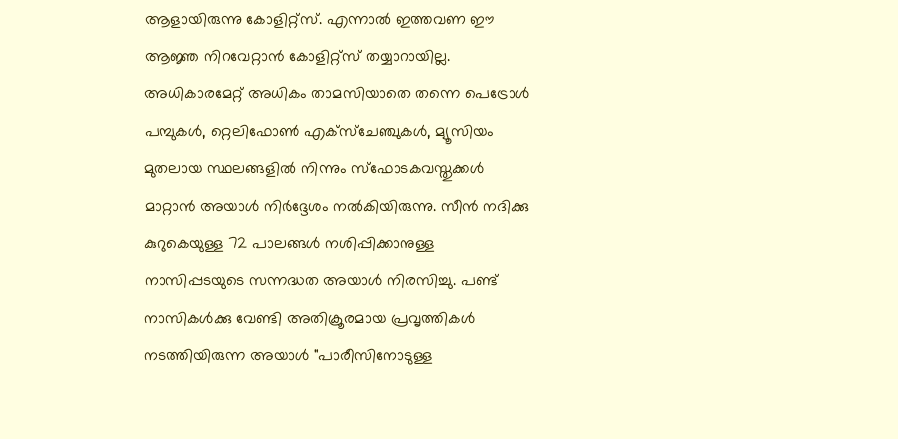ആളായിരുന്നു കോളിറ്റ്‌സ്‌. എന്നാല്‍ ഇത്തവണ ഈ ആജ്ഞ നിറവേറ്റാന്‍ കോളിറ്റ്‌സ്‌ തയ്യാറായില്ല. അധികാരമേറ്റ്‌ അധികം താമസിയാതെ തന്നെ പെട്രോള്‍ പമ്പുകള്‍, റ്റെലിഫോണ്‍ എക്സ്ചേഞ്ചുകള്‍, മ്യൂസിയം മുതലായ സ്ഥലങ്ങളില്‍ നിന്നും സ്ഫോടകവസ്തുക്കള്‍ മാറ്റാന്‍ അയാള്‍ നിര്‍ദ്ദേശം നല്‍കിയിരുന്നു. സീന്‍ നദിക്കു കുറുകെയുള്ള 72 പാലങ്ങള്‍ നശിപ്പിക്കാനുള്ള നാസിപ്പടയുടെ സന്നദ്ധത അയാള്‍ നിരസിച്ചു. പണ്ട്‌ നാസികള്‍ക്കു വേണ്ടി അതിക്രൂരമായ പ്രവൃത്തികള്‍ നടത്തിയിരുന്ന അയാള്‍ "പാരീസിനോടുള്ള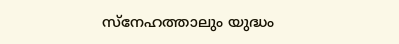സ്നേഹത്താലും യുദ്ധം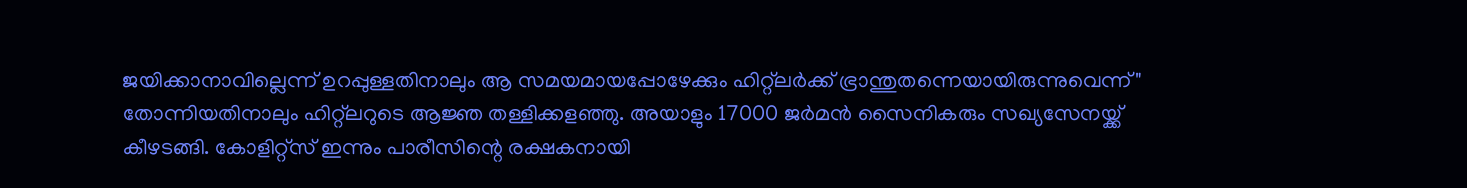ജയിക്കാനാവില്ലെന്ന് ഉറപ്പുള്ളതിനാലും ആ സമയമായപ്പോഴേക്കും ഹിറ്റ്‌ലര്‍ക്ക്‌ ഭ്രാന്തുതന്നെയായിരുന്നുവെന്ന്" തോന്നിയതിനാലും ഹിറ്റ്‌ലറുടെ ആജ്ഞ തള്ളിക്കളഞ്ഞു. അയാളും 17000 ജര്‍മന്‍ സൈനികരും സഖ്യസേനയ്ക്ക്‌ കീഴടങ്ങി. കോളിറ്റ്‌സ്‌ ഇന്നും പാരീസിന്റെ രക്ഷകനായി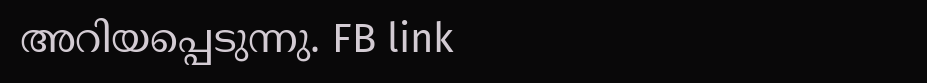അറിയപ്പെടുന്നു. FB link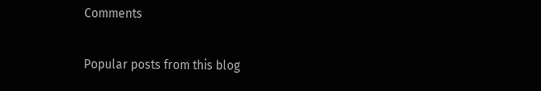Comments

Popular posts from this blog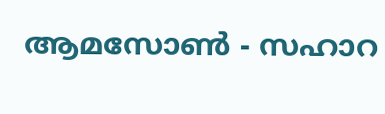ആമസോണ്‍ - സഹാറ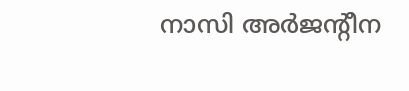നാസി അർജന്റീന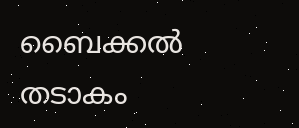ബൈക്കല്‍ തടാകം